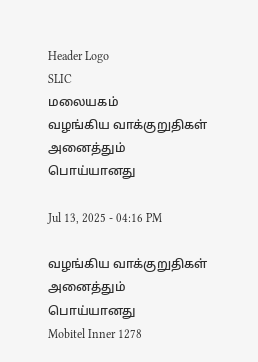Header Logo
SLIC
மலையகம்
வழங்கிய வாக்குறுதிகள் அனைத்தும் பொய்யானது

Jul 13, 2025 - 04:16 PM

வழங்கிய வாக்குறுதிகள் அனைத்தும் பொய்யானது
Mobitel Inner 1278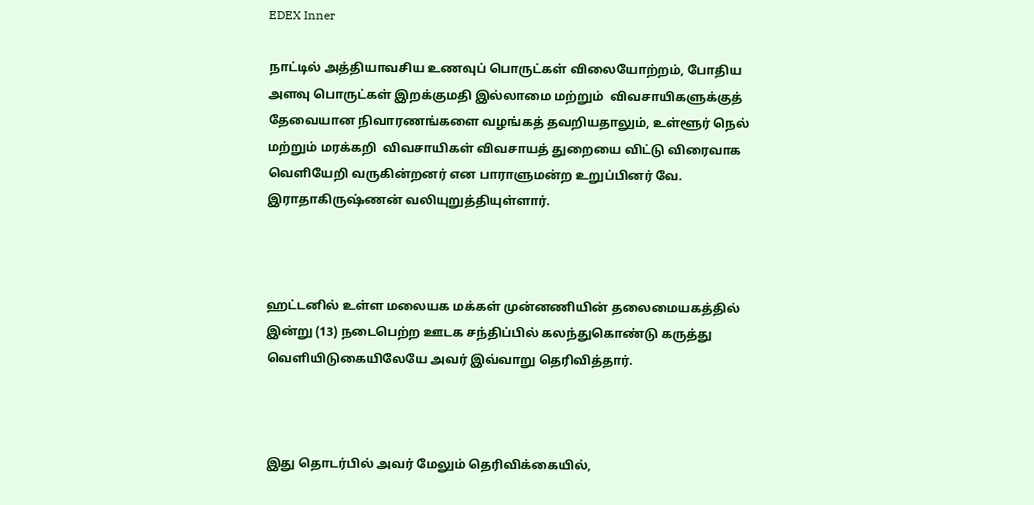EDEX Inner

நாட்டில் அத்தியாவசிய உணவுப் பொருட்கள் விலையோற்றம், போதிய அளவு பொருட்கள் இறக்குமதி இல்லாமை மற்றும்  விவசாயிகளுக்குத் தேவையான நிவாரணங்களை வழங்கத் தவறியதாலும், உள்ளூர் நெல் மற்றும் மரக்கறி  விவசாயிகள் விவசாயத் துறையை விட்டு விரைவாக வெளியேறி வருகின்றனர் என பாராளுமன்ற உறுப்பினர் வே. இராதாகிருஷ்ணன் வலியுறுத்தியுள்ளார்.



ஹட்டனில் உள்ள மலையக மக்கள் முன்னணியின் தலைமையகத்தில் இன்று (13) நடைபெற்ற ஊடக சந்திப்பில் கலந்துகொண்டு கருத்து வெளியிடுகையிலேயே அவர் இவ்வாறு தெரிவித்தார்.



இது தொடர்பில் அவர் மேலும் தெரிவிக்கையில்,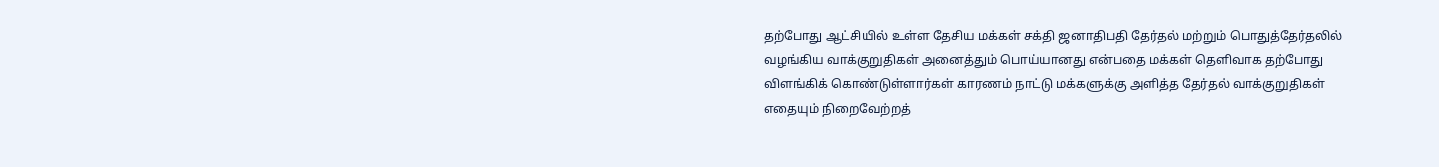தற்போது ஆட்சியில் உள்ள தேசிய மக்கள் சக்தி ஜனாதிபதி தேர்தல் மற்றும் பொதுத்தேர்தலில் வழங்கிய வாக்குறுதிகள் அனைத்தும் பொய்யானது என்பதை மக்கள் தெளிவாக தற்போது விளங்கிக் கொண்டுள்ளார்கள் காரணம் நாட்டு மக்களுக்கு அளித்த தேர்தல் வாக்குறுதிகள் எதையும் நிறைவேற்றத்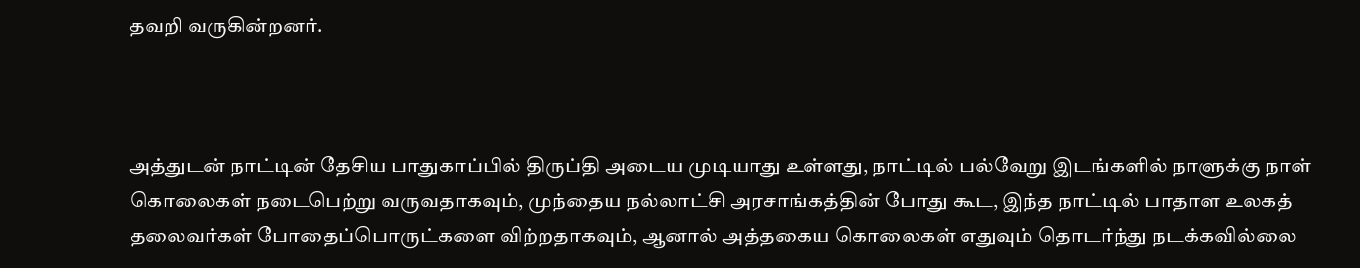தவறி வருகின்றனர்.



அத்துடன் நாட்டின் தேசிய பாதுகாப்பில் திருப்தி அடைய முடியாது உள்ளது, நாட்டில் பல்வேறு இடங்களில் நாளுக்கு நாள் கொலைகள் நடைபெற்று வருவதாகவும், முந்தைய நல்லாட்சி அரசாங்கத்தின் போது கூட, இந்த நாட்டில் பாதாள உலகத் தலைவர்கள் போதைப்பொருட்களை விற்றதாகவும், ஆனால் அத்தகைய கொலைகள் எதுவும் தொடர்ந்து நடக்கவில்லை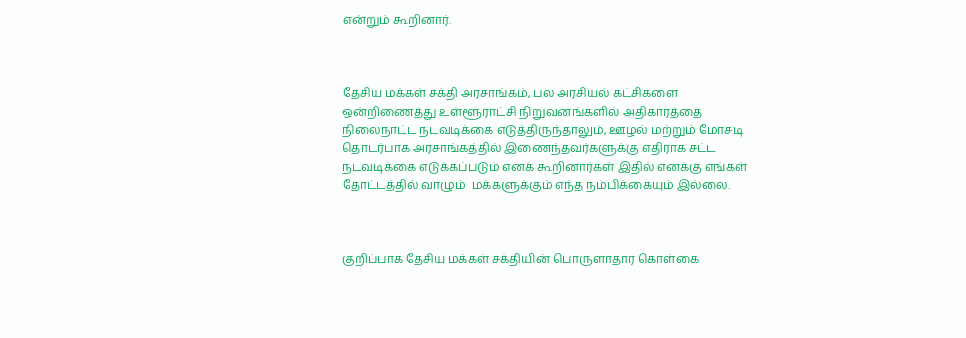என்றும் கூறினார்.



தேசிய மக்கள் சக்தி அரசாங்கம், பல அரசியல் கட்சிகளை ஒன்றிணைத்து உள்ளூராட்சி நிறுவனங்களில் அதிகாரத்தை நிலைநாட்ட நடவடிக்கை எடுத்திருந்தாலும், ஊழல் மற்றும் மோசடி தொடர்பாக அரசாங்கத்தில் இணைந்தவர்களுக்கு எதிராக சட்ட நடவடிக்கை எடுக்கப்படும் எனக் கூறினார்கள் இதில் எனக்கு எங்கள் தோட்டத்தில் வாழும்  மக்களுக்கும் எந்த நம்பிக்கையும் இல்லை.



குறிப்பாக தேசிய மக்கள் சக்தியின் பொருளாதார கொள்கை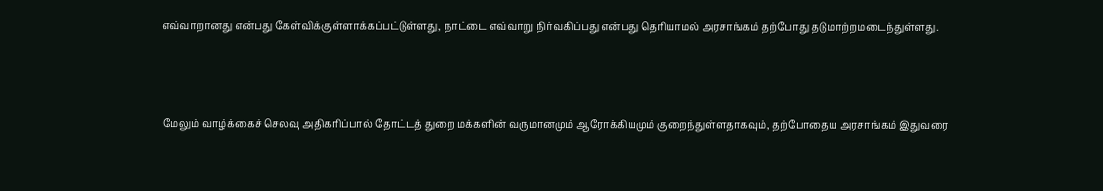எவ்வாறானது என்பது கேள்விக்குள்ளாக்கப்பட்டுள்ளது, நாட்டை எவ்வாறு நிர்வகிப்பது என்பது தெரியாமல் அரசாங்கம் தற்போது தடுமாற்றமடைந்துள்ளது.



மேலும் வாழ்க்கைச் செலவு அதிகரிப்பால் தோட்டத் துறை மக்களின் வருமானமும் ஆரோக்கியமும் குறைந்துள்ளதாகவும், தற்போதைய அரசாங்கம் இதுவரை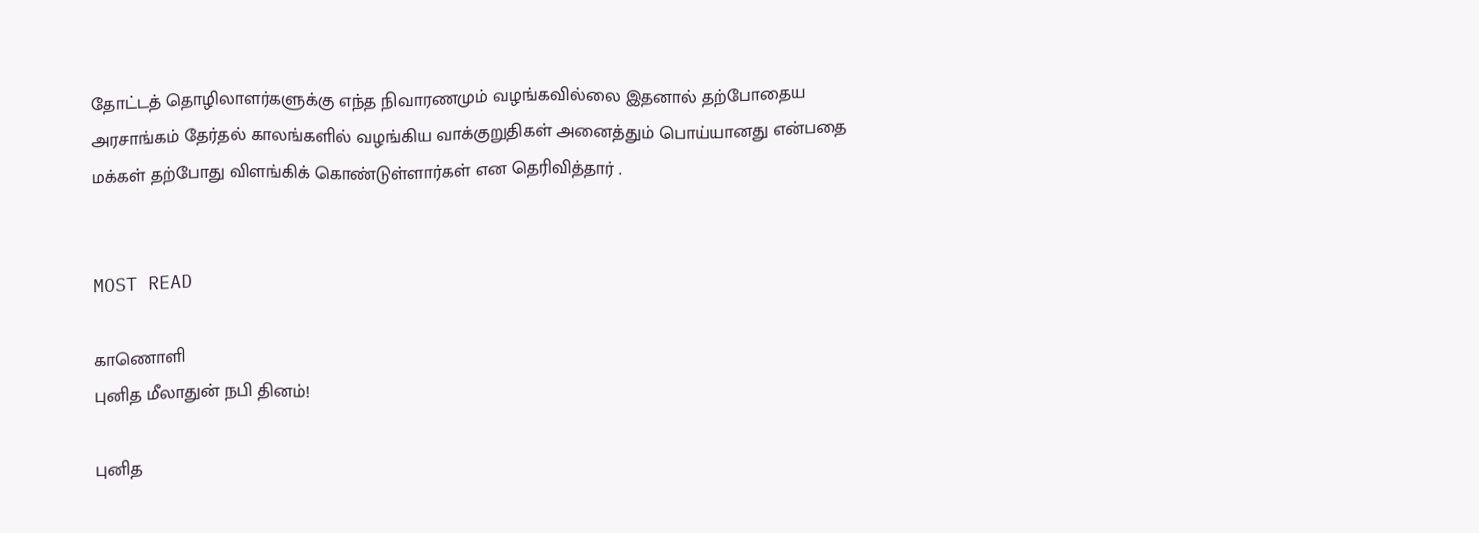தோட்டத் தொழிலாளர்களுக்கு எந்த நிவாரணமும் வழங்கவில்லை இதனால் தற்போதைய அரசாங்கம் தேர்தல் காலங்களில் வழங்கிய வாக்குறுதிகள் அனைத்தும் பொய்யானது என்பதை மக்கள் தற்போது விளங்கிக் கொண்டுள்ளார்கள் என தெரிவித்தார் .


MOST READ

காணொளி
புனித மீலாதுன் நபி தினம்!

புனித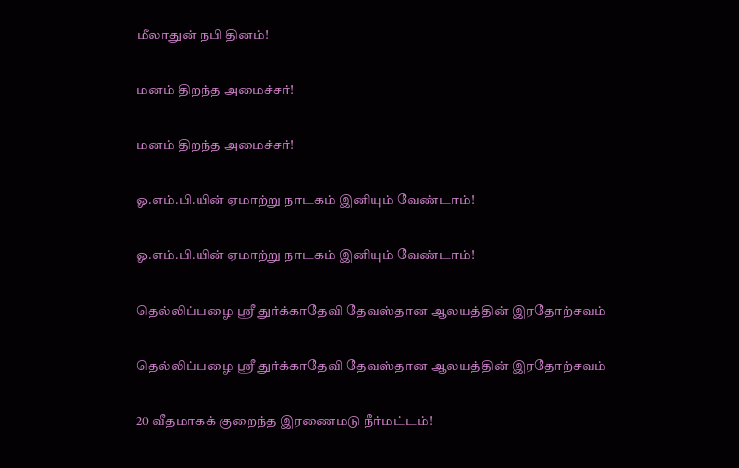மீலாதுன் நபி தினம்!

மனம் திறந்த அமைச்சர்!

மனம் திறந்த அமைச்சர்!

ஓ.எம்.பி.யின் ஏமாற்று நாடகம் இனியும் வேண்டாம்!

ஓ.எம்.பி.யின் ஏமாற்று நாடகம் இனியும் வேண்டாம்!

தெல்லிப்பழை ஸ்ரீ துர்க்காதேவி தேவஸ்தான ஆலயத்தின் இரதோற்சவம்

தெல்லிப்பழை ஸ்ரீ துர்க்காதேவி தேவஸ்தான ஆலயத்தின் இரதோற்சவம்

20 வீதமாகக் குறைந்த இரணைமடு நீர்மட்டம்!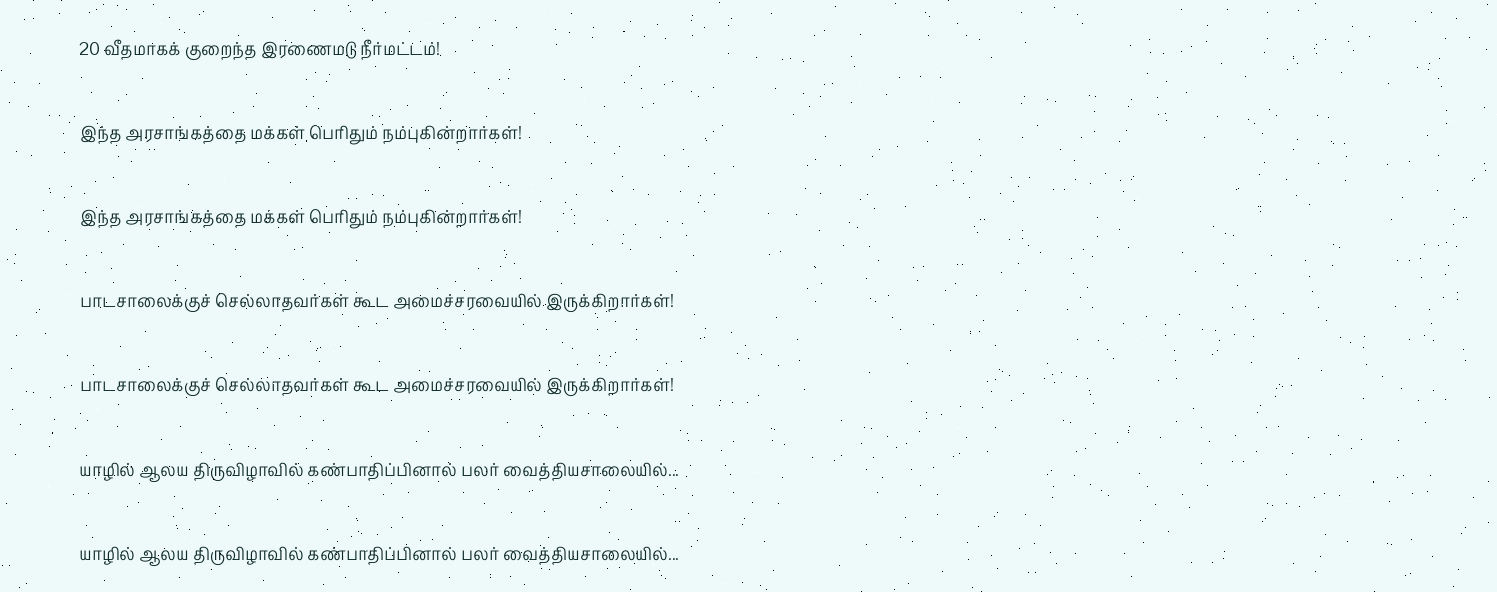20 வீதமாகக் குறைந்த இரணைமடு நீர்மட்டம்!

இந்த அரசாங்கத்தை மக்கள் பெரிதும் நம்புகின்றார்கள்!

இந்த அரசாங்கத்தை மக்கள் பெரிதும் நம்புகின்றார்கள்!

பாடசாலைக்குச் செல்லாதவர்கள் கூட அமைச்சரவையில் இருக்கிறார்கள்!

பாடசாலைக்குச் செல்லாதவர்கள் கூட அமைச்சரவையில் இருக்கிறார்கள்!

யாழில் ஆலய திருவிழாவில் கண்பாதிப்பினால் பலர் வைத்தியசாலையில்...

யாழில் ஆலய திருவிழாவில் கண்பாதிப்பினால் பலர் வைத்தியசாலையில்...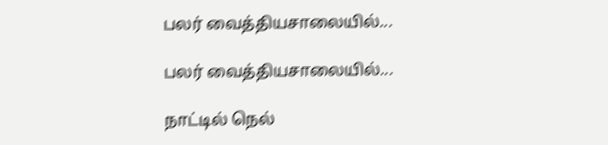பலர் வைத்தியசாலையில்...

பலர் வைத்தியசாலையில்...

நாட்டில் நெல்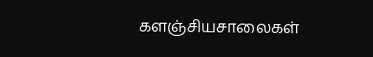களஞ்சியசாலைகள்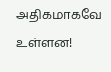அதிகமாகவே உள்ளன!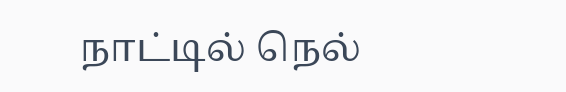நாட்டில் நெல்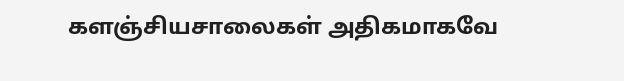களஞ்சியசாலைகள் அதிகமாகவே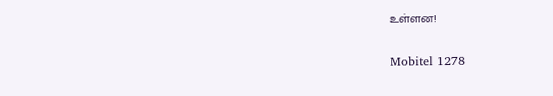உள்ளன!

Mobitel 1278